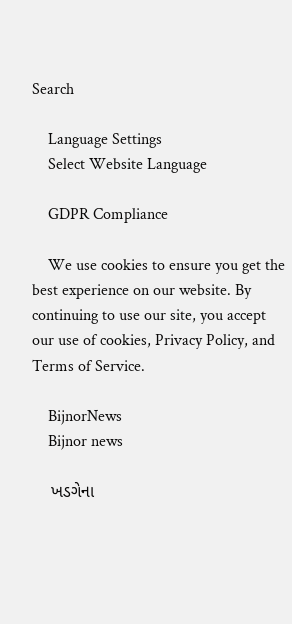Search

    Language Settings
    Select Website Language

    GDPR Compliance

    We use cookies to ensure you get the best experience on our website. By continuing to use our site, you accept our use of cookies, Privacy Policy, and Terms of Service.

    BijnorNews
    Bijnor news

    ખડગેના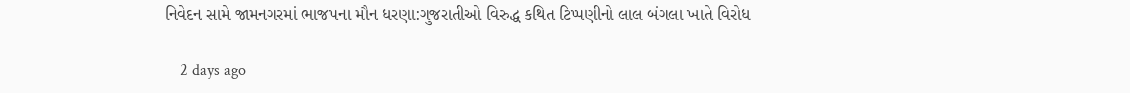નિવેદન સામે જામનગરમાં ભાજપના મૌન ધરણા:ગુજરાતીઓ વિરુદ્ધ કથિત ટિપ્પણીનો લાલ બંગલા ખાતે વિરોધ

    2 days ago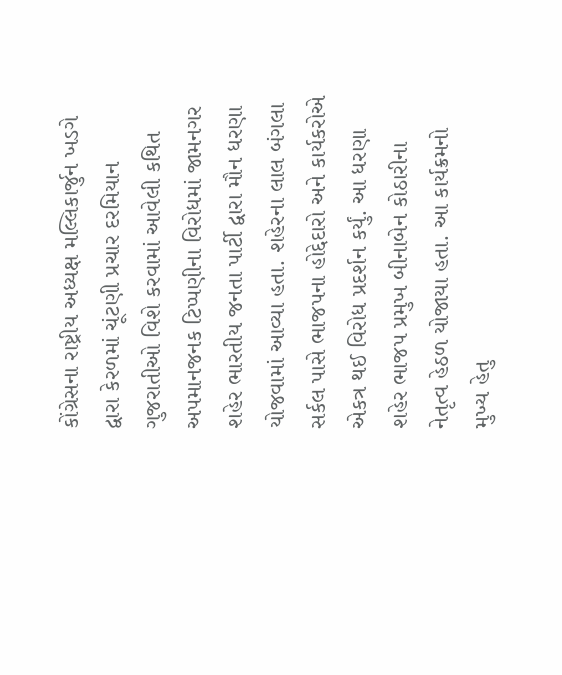કોંગ્રેસના રાષ્ટ્રીય અધ્યક્ષ મલ્લિકાર્જુન ખડગે દ્વારા કેરળમાં ચૂંટણી પ્રચાર દરમિયાન ગુજરાતીઓ વિશે કરવામાં આવેલી કથિત અપમાનજનક ટિપ્પણીના વિરોધમાં જામનગર શહેર ભારતીય જનતા પાર્ટી દ્વારા મૌન ધરણા યોજવામાં આવ્યા હતા. શહેરના લાલ બંગલા સર્કલ પાસે ભાજપના હોદ્દેદારો અને કાર્યકરોએ એકત્ર થઈ વિરોધ પ્રદર્શન કર્યું. આ ધરણા શહેર ભાજપ પ્રમુખ બીનાબેન કોઠારીના નેતૃત્વ હેઠળ યોજાયા હતા. આ કાર્યક્રમનો મુખ્ય હેતુ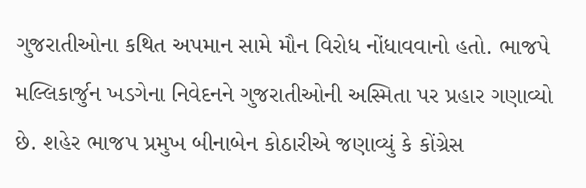ગુજરાતીઓના કથિત અપમાન સામે મૌન વિરોધ નોંધાવવાનો હતો. ભાજપે મલ્લિકાર્જુન ખડગેના નિવેદનને ગુજરાતીઓની અસ્મિતા પર પ્રહાર ગણાવ્યો છે. શહેર ભાજપ પ્રમુખ બીનાબેન કોઠારીએ જણાવ્યું કે કોંગ્રેસ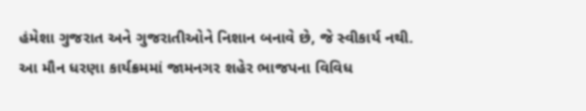હંમેશા ગુજરાત અને ગુજરાતીઓને નિશાન બનાવે છે, જે સ્વીકાર્ય નથી. આ મૌન ધરણા કાર્યક્રમમાં જામનગર શહેર ભાજપના વિવિધ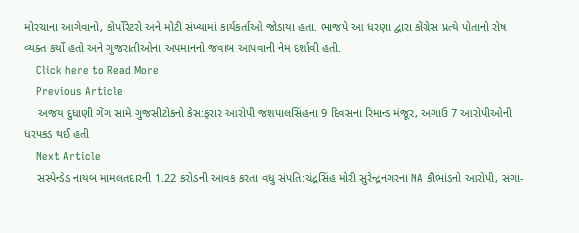મોરચાના આગેવાનો, કોર્પોરેટરો અને મોટી સંખ્યામાં કાર્યકર્તાઓ જોડાયા હતા. ભાજપે આ ધરણા દ્વારા કોંગ્રેસ પ્રત્યે પોતાનો રોષ વ્યક્ત કર્યો હતો અને ગુજરાતીઓના અપમાનનો જવાબ આપવાની નેમ દર્શાવી હતી.
    Click here to Read More
    Previous Article
    અજય દુધાણી ગેંગ સામે ગુજસીટોકનો કેસ:ફરાર આરોપી જશપાલસિંહના 9 દિવસના રિમાન્ડ મંજૂર, અગાઉ 7 આરોપીઓની ધરપકડ થઈ હતી
    Next Article
    સસ્પેન્ડેડ નાયબ મામલતદારની 1.22 કરોડની આવક કરતા વધુ સંપતિ:ચંદ્રસિંહ મોરી સુરેન્દ્રનગરના NA કૌભાંડનો આરોપી, સગા-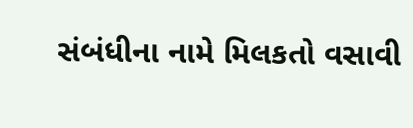સંબંધીના નામે મિલકતો વસાવી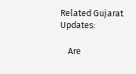Related Gujarat Updates:

    Are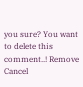you sure? You want to delete this comment..! Remove Cancel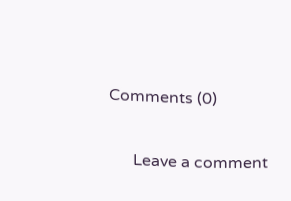Comments (0)

      Leave a comment